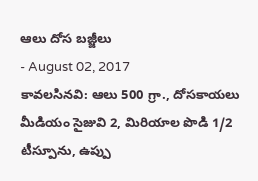ఆలు దోస బజ్జీలు
- August 02, 2017
కావలసినవి: ఆలు 500 గ్రా., దోసకాయలు మీడియం సైజువి 2, మిరియాల పొడి 1/2 టీస్పూను, ఉప్పు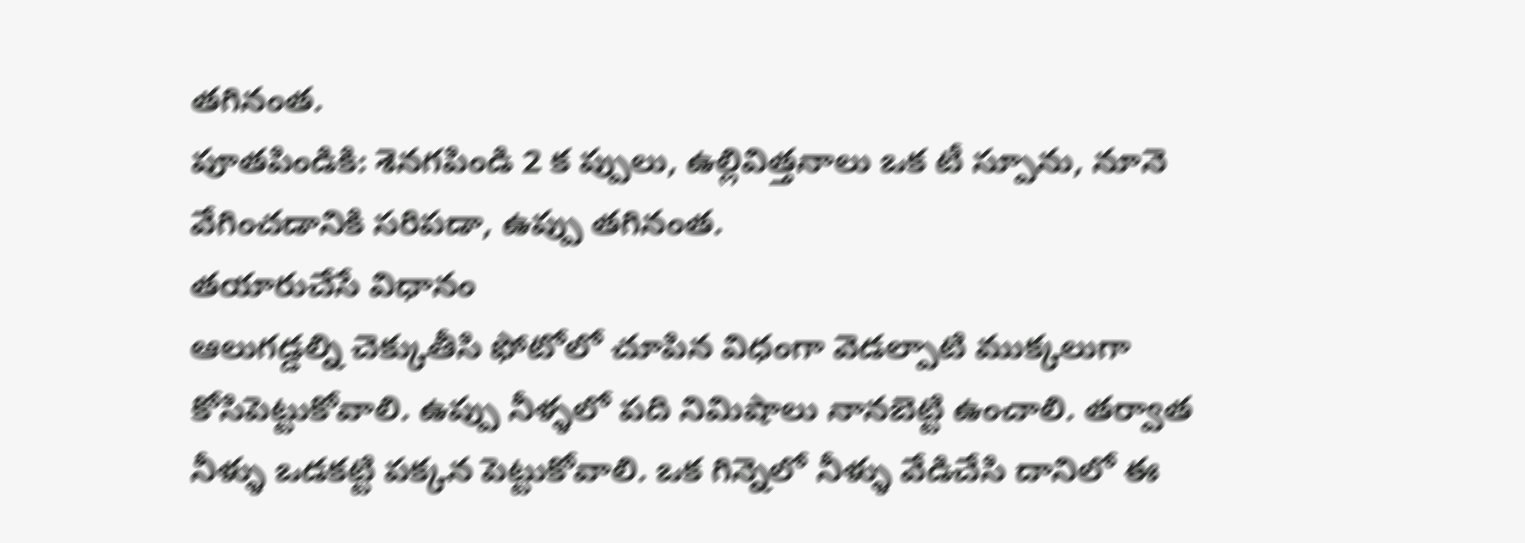తగినంత.
పూతపిండికి: శెనగపిండి 2 క ప్పులు, ఉల్లివిత్తనాలు ఒక టీ స్పూను, నూనె వేగించడానికి సరిపడా, ఉప్పు తగినంత.
తయారుచేసే విధానం
ఆలుగడ్డల్ని చెక్కుతీసి ఫోటోలో చూపిన విధంగా వెడల్పాటి ముక్కలుగా కోసిపెట్టుకోవాలి. ఉప్పు నీళ్ళలో పది నిమిషాలు నానబెట్టి ఉంచాలి. తర్వాత నీళ్ళు ఒడకట్టి పక్కన పెట్టుకోవాలి. ఒక గిన్నెలో నీళ్ళు వేడిచేసి దానిలో ఈ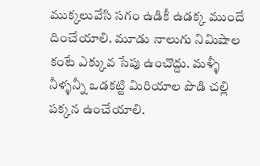ముక్కలువేసి సగం ఉడికీ ఉడక్క ముందే దించేయాలి. మూడు నాలుగు నిమిషాల కంటే ఎక్కువ సేపు ఉంచొద్దు. మళ్ళీ నీళ్ళన్నీ ఒడకట్టి మిరియాల పొడి చల్లి పక్కన ఉంచేయాలి.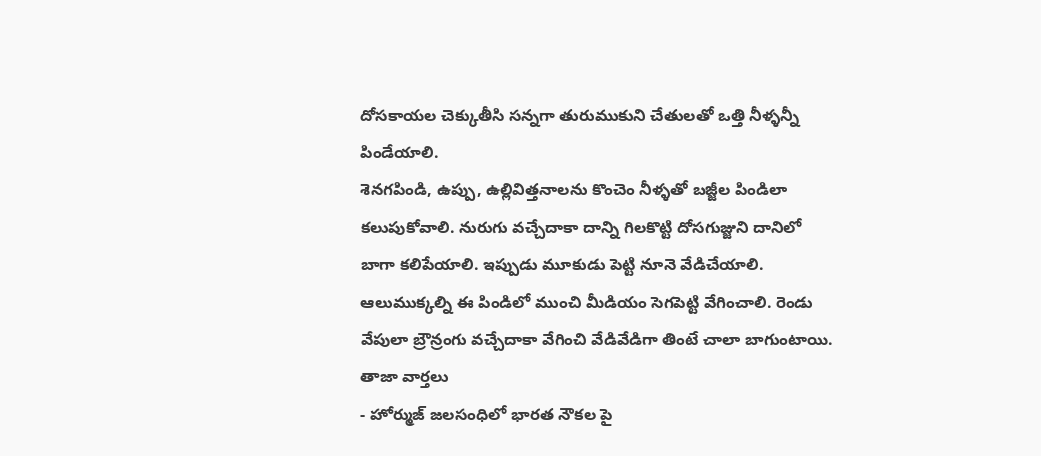దోసకాయల చెక్కుతీసి సన్నగా తురుముకుని చేతులతో ఒత్తి నీళ్ళన్నీ పిండేయాలి.
శెనగపిండి, ఉప్పు, ఉల్లివిత్తనాలను కొంచెం నీళ్ళతో బజ్జీల పిండిలా కలుపుకోవాలి. నురుగు వచ్చేదాకా దాన్ని గిలకొట్టి దోసగుజ్జుని దానిలో బాగా కలిపేయాలి. ఇప్పుడు మూకుడు పెట్టి నూనె వేడిచేయాలి. ఆలుముక్కల్ని ఈ పిండిలో ముంచి మీడియం సెగపెట్టి వేగించాలి. రెండు వేపులా బ్రౌన్రంగు వచ్చేదాకా వేగించి వేడివేడిగా తింటే చాలా బాగుంటాయి.
తాజా వార్తలు
- హోర్ముజ్ జలసంధిలో భారత నౌకల పై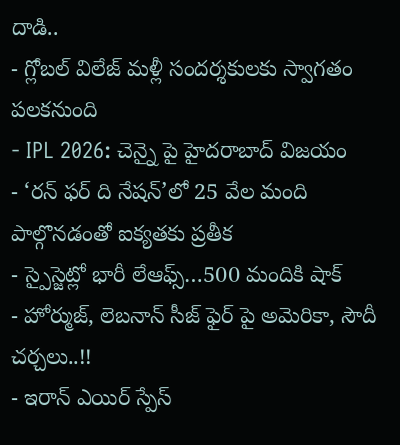దాడి..
- గ్లోబల్ విలేజ్ మళ్లీ సందర్శకులకు స్వాగతం పలకనుంది
- IPL 2026: చెన్నై పై హైదరాబాద్ విజయం
- ‘రన్ ఫర్ ది నేషన్’లో 25 వేల మంది పాల్గొనడంతో ఐక్యతకు ప్రతీక
- స్పైస్జెట్లో భారీ లేఆఫ్స్…500 మందికి షాక్
- హోర్ముజ్, లెబనాన్ సీజ్ ఫైర్ పై అమెరికా, సౌదీ చర్చలు..!!
- ఇరాన్ ఎయిర్ స్పేస్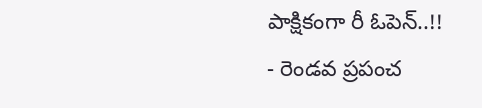పాక్షికంగా రీ ఓపెన్..!!
- రెండవ ప్రపంచ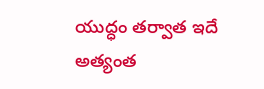యుద్ధం తర్వాత ఇదే అత్యంత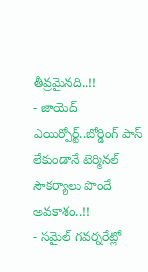తీవ్రమైనది..!!
- జాయెద్ ఎయిర్పోర్ట్..బోర్డింగ్ పాస్ లేకుండానే టెర్మినల్ సౌకర్యాలు పొందే అవకాశం..!!
- సమైల్ గవర్నరేట్లో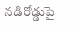నడిరోడ్డుపై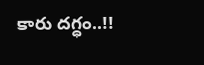కారు దగ్ధం..!!